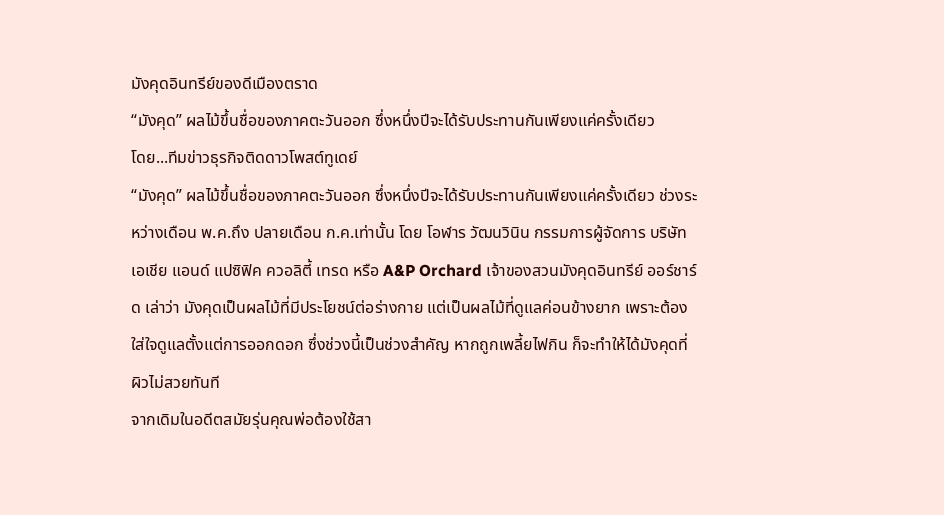มังคุดอินทรีย์ของดีเมืองตราด
“มังคุด” ผลไม้ขึ้นชื่อของภาคตะวันออก ซึ่งหนึ่งปีจะได้รับประทานกันเพียงแค่ครั้งเดียว
โดย...ทีมข่าวธุรกิจติดดาวโพสต์ทูเดย์
“มังคุด” ผลไม้ขึ้นชื่อของภาคตะวันออก ซึ่งหนึ่งปีจะได้รับประทานกันเพียงแค่ครั้งเดียว ช่วงระหว่างเดือน พ.ค.ถึง ปลายเดือน ก.ค.เท่านั้น โดย โอฬาร วัฒนวินิน กรรมการผู้จัดการ บริษัท เอเชีย แอนด์ แปซิฟิค ควอลิตี้ เทรด หรือ A&P Orchard เจ้าของสวนมังคุดอินทรีย์ ออร์ชาร์ด เล่าว่า มังคุดเป็นผลไม้ที่มีประโยชน์ต่อร่างกาย แต่เป็นผลไม้ที่ดูแลค่อนข้างยาก เพราะต้องใส่ใจดูแลตั้งแต่การออกดอก ซึ่งช่วงนี้เป็นช่วงสำคัญ หากถูกเพลี้ยไฟกิน ก็จะทำให้ได้มังคุดที่ผิวไม่สวยทันที
จากเดิมในอดีตสมัยรุ่นคุณพ่อต้องใช้สา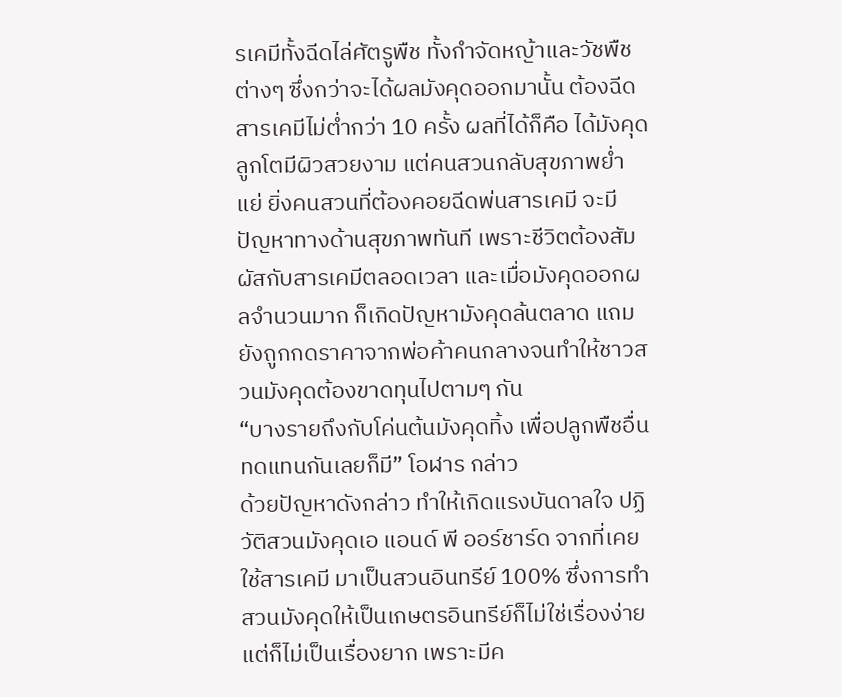รเคมีทั้งฉีดไล่ศัตรูพืช ทั้งกำจัดหญ้าและวัชพืชต่างๆ ซึ่งกว่าจะได้ผลมังคุดออกมานั้น ต้องฉีดสารเคมีไม่ต่ำกว่า 10 ครั้ง ผลที่ได้ก็คือ ได้มังคุดลูกโตมีผิวสวยงาม แต่คนสวนกลับสุขภาพย่ำแย่ ยิ่งคนสวนที่ต้องคอยฉีดพ่นสารเคมี จะมีปัญหาทางด้านสุขภาพทันที เพราะชีวิตต้องสัมผัสกับสารเคมีตลอดเวลา และเมื่อมังคุดออกผลจำนวนมาก ก็เกิดปัญหามังคุดล้นตลาด แถมยังถูกกดราคาจากพ่อค้าคนกลางจนทำให้ชาวสวนมังคุดต้องขาดทุนไปตามๆ กัน
“บางรายถึงกับโค่นต้นมังคุดทิ้ง เพื่อปลูกพืชอื่นทดแทนกันเลยก็มี” โอฬาร กล่าว
ด้วยปัญหาดังกล่าว ทำให้เกิดแรงบันดาลใจ ปฏิวัติสวนมังคุดเอ แอนด์ พี ออร์ชาร์ด จากที่เคยใช้สารเคมี มาเป็นสวนอินทรีย์ 100% ซึ่งการทำสวนมังคุดให้เป็นเกษตรอินทรีย์ก็ไม่ใช่เรื่องง่าย แต่ก็ไม่เป็นเรื่องยาก เพราะมีค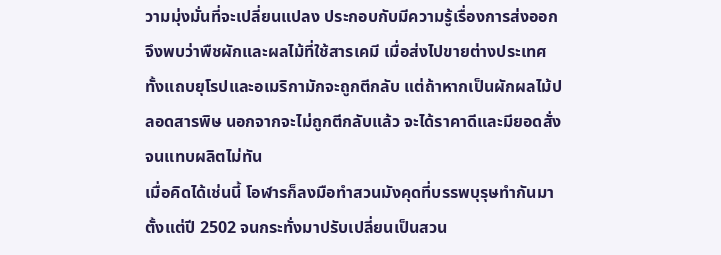วามมุ่งมั่นที่จะเปลี่ยนแปลง ประกอบกับมีความรู้เรื่องการส่งออก จึงพบว่าพืชผักและผลไม้ที่ใช้สารเคมี เมื่อส่งไปขายต่างประเทศทั้งแถบยุโรปและอเมริกามักจะถูกตีกลับ แต่ถ้าหากเป็นผักผลไม้ปลอดสารพิษ นอกจากจะไม่ถูกตีกลับแล้ว จะได้ราคาดีและมียอดสั่งจนแทบผลิตไม่ทัน
เมื่อคิดได้เช่นนี้ โอฬารก็ลงมือทำสวนมังคุดที่บรรพบุรุษทำกันมาตั้งแต่ปี 2502 จนกระทั่งมาปรับเปลี่ยนเป็นสวน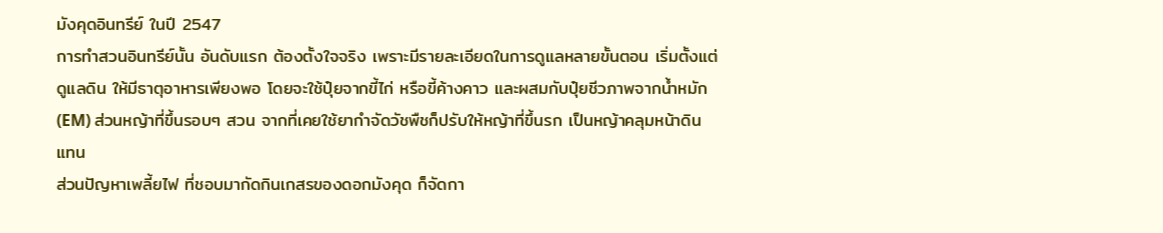มังคุดอินทรีย์ ในปี 2547
การทำสวนอินทรีย์นั้น อันดับแรก ต้องตั้งใจจริง เพราะมีรายละเอียดในการดูแลหลายขั้นตอน เริ่มตั้งแต่ดูแลดิน ให้มีธาตุอาหารเพียงพอ โดยจะใช้ปุ๋ยจากขี้ไก่ หรือขี้ค้างคาว และผสมกับปุ๋ยชีวภาพจากน้ำหมัก (EM) ส่วนหญ้าที่ขึ้นรอบๆ สวน จากที่เคยใช้ยากำจัดวัชพืชก็ปรับให้หญ้าที่ขึ้นรก เป็นหญ้าคลุมหน้าดินแทน
ส่วนปัญหาเพลี้ยไฟ ที่ชอบมากัดกินเกสรของดอกมังคุด ก็จัดกา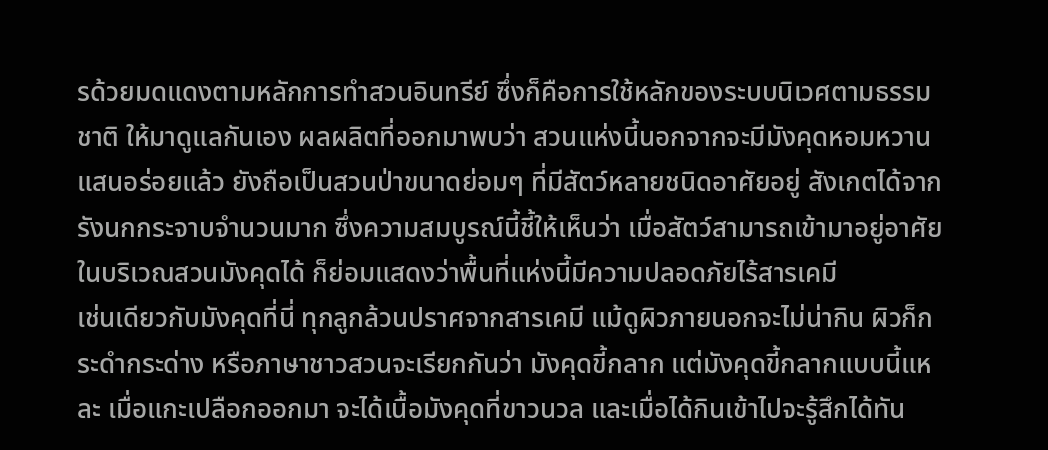รด้วยมดแดงตามหลักการทำสวนอินทรีย์ ซึ่งก็คือการใช้หลักของระบบนิเวศตามธรรมชาติ ให้มาดูแลกันเอง ผลผลิตที่ออกมาพบว่า สวนแห่งนี้นอกจากจะมีมังคุดหอมหวานแสนอร่อยแล้ว ยังถือเป็นสวนป่าขนาดย่อมๆ ที่มีสัตว์หลายชนิดอาศัยอยู่ สังเกตได้จากรังนกกระจาบจำนวนมาก ซึ่งความสมบูรณ์นี้ชี้ให้เห็นว่า เมื่อสัตว์สามารถเข้ามาอยู่อาศัยในบริเวณสวนมังคุดได้ ก็ย่อมแสดงว่าพื้นที่แห่งนี้มีความปลอดภัยไร้สารเคมี
เช่นเดียวกับมังคุดที่นี่ ทุกลูกล้วนปราศจากสารเคมี แม้ดูผิวภายนอกจะไม่น่ากิน ผิวก็กระดำกระด่าง หรือภาษาชาวสวนจะเรียกกันว่า มังคุดขี้กลาก แต่มังคุดขี้กลากแบบนี้แหละ เมื่อแกะเปลือกออกมา จะได้เนื้อมังคุดที่ขาวนวล และเมื่อได้กินเข้าไปจะรู้สึกได้ทัน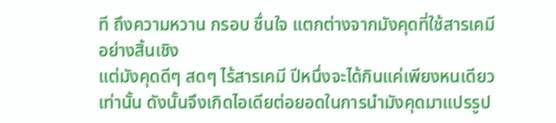ที ถึงความหวาน กรอบ ชื่นใจ แตกต่างจากมังคุดที่ใช้สารเคมีอย่างสิ้นเชิง
แต่มังคุดดีๆ สดๆ ไร้สารเคมี ปีหนึ่งจะได้กินแค่เพียงหนเดียวเท่านั้น ดังนั้นจึงเกิดไอเดียต่อยอดในการนำมังคุดมาแปรรูป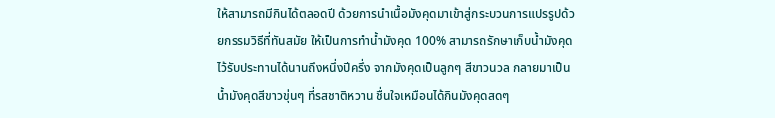ให้สามารถมีกินได้ตลอดปี ด้วยการนำเนื้อมังคุดมาเข้าสู่กระบวนการแปรรูปด้วยกรรมวิธีที่ทันสมัย ให้เป็นการทำน้ำมังคุด 100% สามารถรักษาเก็บน้ำมังคุดไว้รับประทานได้นานถึงหนึ่งปีครึ่ง จากมังคุดเป็นลูกๆ สีขาวนวล กลายมาเป็นน้ำมังคุดสีขาวขุ่นๆ ที่รสชาติหวาน ชื่นใจเหมือนได้กินมังคุดสดๆ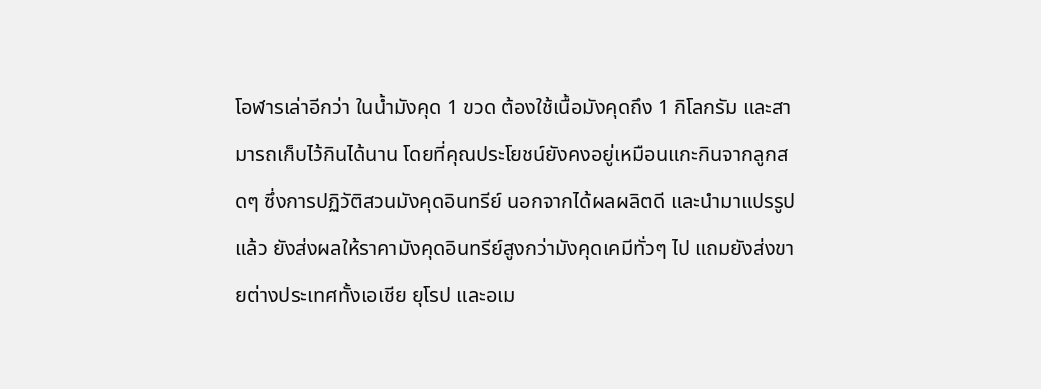โอฬารเล่าอีกว่า ในน้ำมังคุด 1 ขวด ต้องใช้เนื้อมังคุดถึง 1 กิโลกรัม และสามารถเก็บไว้กินได้นาน โดยที่คุณประโยชน์ยังคงอยู่เหมือนแกะกินจากลูกสดๆ ซึ่งการปฏิวัติสวนมังคุดอินทรีย์ นอกจากได้ผลผลิตดี และนำมาแปรรูปแล้ว ยังส่งผลให้ราคามังคุดอินทรีย์สูงกว่ามังคุดเคมีทั่วๆ ไป แถมยังส่งขายต่างประเทศทั้งเอเชีย ยุโรป และอเม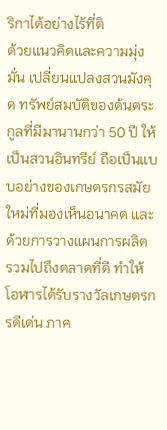ริกาได้อย่างไร้ที่ติ
ด้วยแนวคิดและความมุ่งมั่น เปลี่ยนแปลงสวนมังคุด ทรัพย์สมบัติของต้นตระกูลที่มีมานานกว่า 50 ปี ให้เป็นสวนอินทรีย์ ถือเป็นแบบอย่างของเกษตรกรสมัยใหม่ที่มองเห็นอนาคต และด้วยการวางแผนการผลิต รวมไปถึงตลาดที่ดี ทำให้โอฬารได้รับรางวัลเกษตรกรดีเด่น ภาค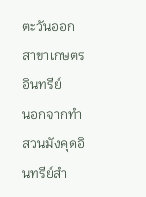ตะวันออก สาขาเกษตรอินทรีย์
นอกจากทำสวนมังคุดอินทรีย์สำ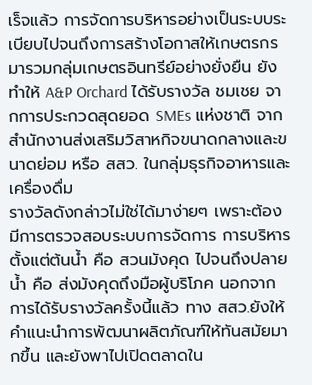เร็จแล้ว การจัดการบริหารอย่างเป็นระบบระเบียบไปจนถึงการสร้างโอกาสให้เกษตรกรมารวมกลุ่มเกษตรอินทรีย์อย่างยั่งยืน ยังทำให้ A&P Orchard ได้รับรางวัล ชมเชย จากการประกวดสุดยอด SMEs แห่งชาติ จากสำนักงานส่งเสริมวิสาหกิจขนาดกลางและขนาดย่อม หรือ สสว. ในกลุ่มธุรกิจอาหารและเครื่องดื่ม
รางวัลดังกล่าวไม่ใช่ได้มาง่ายๆ เพราะต้องมีการตรวจสอบระบบการจัดการ การบริหารตั้งแต่ต้นน้ำ คือ สวนมังคุด ไปจนถึงปลายน้ำ คือ ส่งมังคุดถึงมือผู้บริโภค นอกจากการได้รับรางวัลครั้งนี้แล้ว ทาง สสว.ยังให้คำแนะนำการพัฒนาผลิตภัณฑ์ให้ทันสมัยมากขึ้น และยังพาไปเปิดตลาดใน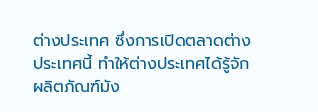ต่างประเทศ ซึ่งการเปิดตลาดต่างประเทศนี้ ทำให้ต่างประเทศได้รู้จักผลิตภัณฑ์มัง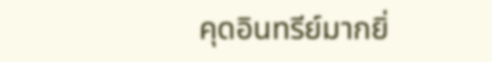คุดอินทรีย์มากยิ่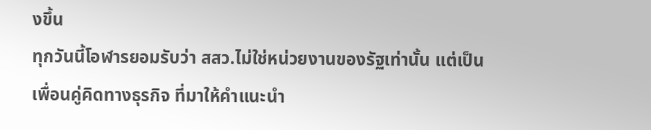งขึ้น
ทุกวันนี้โอฬารยอมรับว่า สสว.ไม่ใช่หน่วยงานของรัฐเท่านั้น แต่เป็นเพื่อนคู่คิดทางธุรกิจ ที่มาให้คำแนะนำ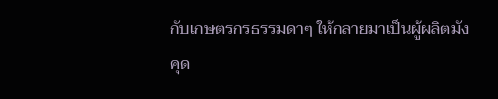กับเกษตรกรธรรมดาๆ ให้กลายมาเป็นผู้ผลิตมังคุด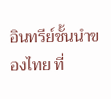อินทรีย์ชั้นนำของไทย ที่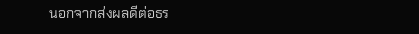นอกจากส่งผลดีต่อธร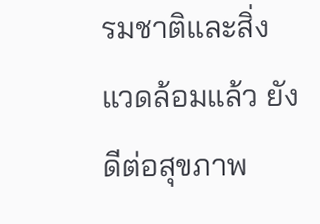รมชาติและสิ่งแวดล้อมแล้ว ยังดีต่อสุขภาพ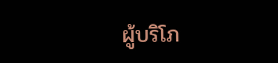ผู้บริโภ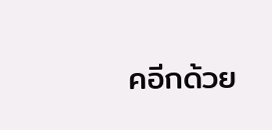คอีกด้วย